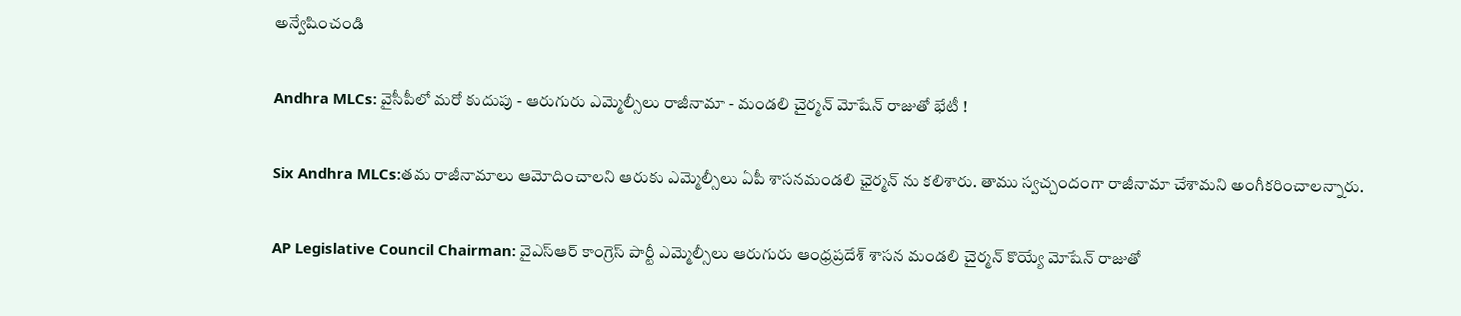అన్వేషించండి

Andhra MLCs: వైసీపీలో మరో కుదుపు - ఆరుగురు ఎమ్మెల్సీలు రాజీనామా - మండలి చైర్మన్ మోషేన్ రాజుతో భేటీ !

Six Andhra MLCs:తమ రాజీనామాలు ఆమోదించాలని ఆరుకు ఎమ్మెల్సీలు ఏపీ శాసనమండలి ఛైర్మన్ ను కలిశారు. తాము స్వచ్చందంగా రాజీనామా చేశామని అంగీకరించాలన్నారు.

AP Legislative Council Chairman: వైఎస్ఆర్ కాంగ్రెస్ పార్టీ ఎమ్మెల్సీలు ఆరుగురు ఆంధ్రప్రదేశ్ శాసన మండలి చైర్మన్ కొయ్యే మోషేన్ రాజుతో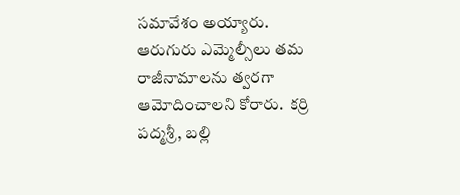సమావేశం అయ్యారు. ఆరుగురు ఎమ్మెల్సీలు తమ రాజీనామాలను త్వరగా ఆమోదించాలని కోరారు.  కర్రి పద్మశ్రీ, బల్లి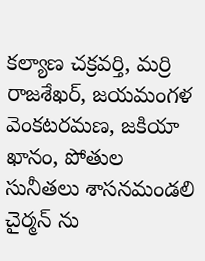కల్యాణ చక్రవర్తి, మర్రి రాజశేఖర్, జయమంగళ వెంకటరమణ, జకియా ఖానం, పోతుల సునీతలు శాసనమండలి చైర్మన్ ను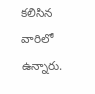కలిసిన వారిలో ఉన్నారు.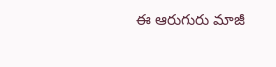ఈ ఆరుగురు మాజీ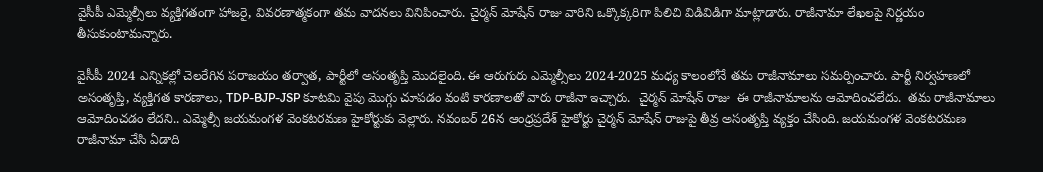వైసీపీ ఎమ్మెల్సీలు వ్యక్తిగతంగా హాజరై, వివరణాత్మకంగా తమ వాదనలు వినిపించారు. చైర్మన్ మోషేన్ రాజు వారిని ఒక్కొక్కరిగా పిలిచి విడివిడిగా మాట్లాడారు. రాజీనామా లేఖలపై నిర్ణయం తీసుకుంటామన్నారు.

వైసీపీ 2024 ఎన్నికల్లో చెలరేగిన పరాజయం తర్వాత, పార్టీలో అసంతృప్తి మొదలైంది. ఈ ఆరుగురు ఎమ్మెల్సీలు 2024-2025 మధ్య కాలంలోనే తమ రాజీనామాలు సమర్పించారు. పార్టీ నిర్వహణలో అసంతృప్తి, వ్యక్తిగత కారణాలు, TDP-BJP-JSP కూటమి వైపు మొగ్గు చూపడం వంటి కారణాలతో వారు రాజీనా ఇచ్చారు.  చైర్మన్ మోషేన్ రాజు  ఈ రాజీనామాలను ఆమోదించలేదు.  తమ రాజీనామాలు ఆమోదించడం లేదని.. ఎమ్మెల్సీ జయమంగళ వెంకటరమణ హైకోర్టుకు వెల్లారు. నవంబర్ 26న ఆంధ్రప్రదేశ్ హైకోర్టు చైర్మన్ మోషేన్ రాజుపై తీవ్ర అసంతృప్తి వ్యక్తం చేసింది. జయమంగళ వెంకటరమణ రాజీనామా చేసి ఏడాది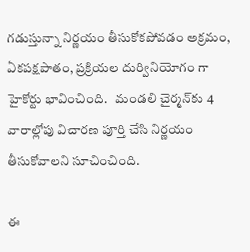గడుస్తున్నా నిర్ణయం తీసుకోకపోవడం అక్రమం, ఏకపక్షపాతం, ప్రక్రియల దుర్వినియోగం గా హైకోర్టు భావించింది.   మండలి చైర్మన్‌కు 4 వారాల్లోపు విచారణ పూర్తి చేసి నిర్ణయం తీసుకోవాలని సూచించింది.

ఈ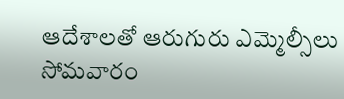ఆదేశాలతో ఆరుగురు ఎమ్మెల్సీలు సోమవారం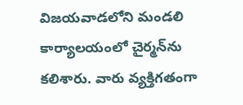విజయవాడలోని మండలి కార్యాలయంలో చైర్మన్‌ను కలిశారు. వారు వ్యక్తిగతంగా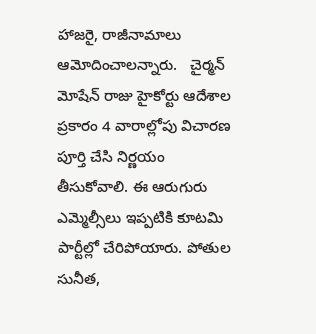హాజరై, రాజీనామాలు ఆమోదించాలన్నారు.   చైర్మన్ మోషేన్ రాజు హైకోర్టు ఆదేశాల ప్రకారం 4 వారాల్లోపు విచారణ పూర్తి చేసి నిర్ణయం తీసుకోవాలి. ఈ ఆరుగురు ఎమ్మెల్సీలు ఇప్పటికి కూటమి పార్టీల్లో చేరిపోయారు. పోతుల సునీత,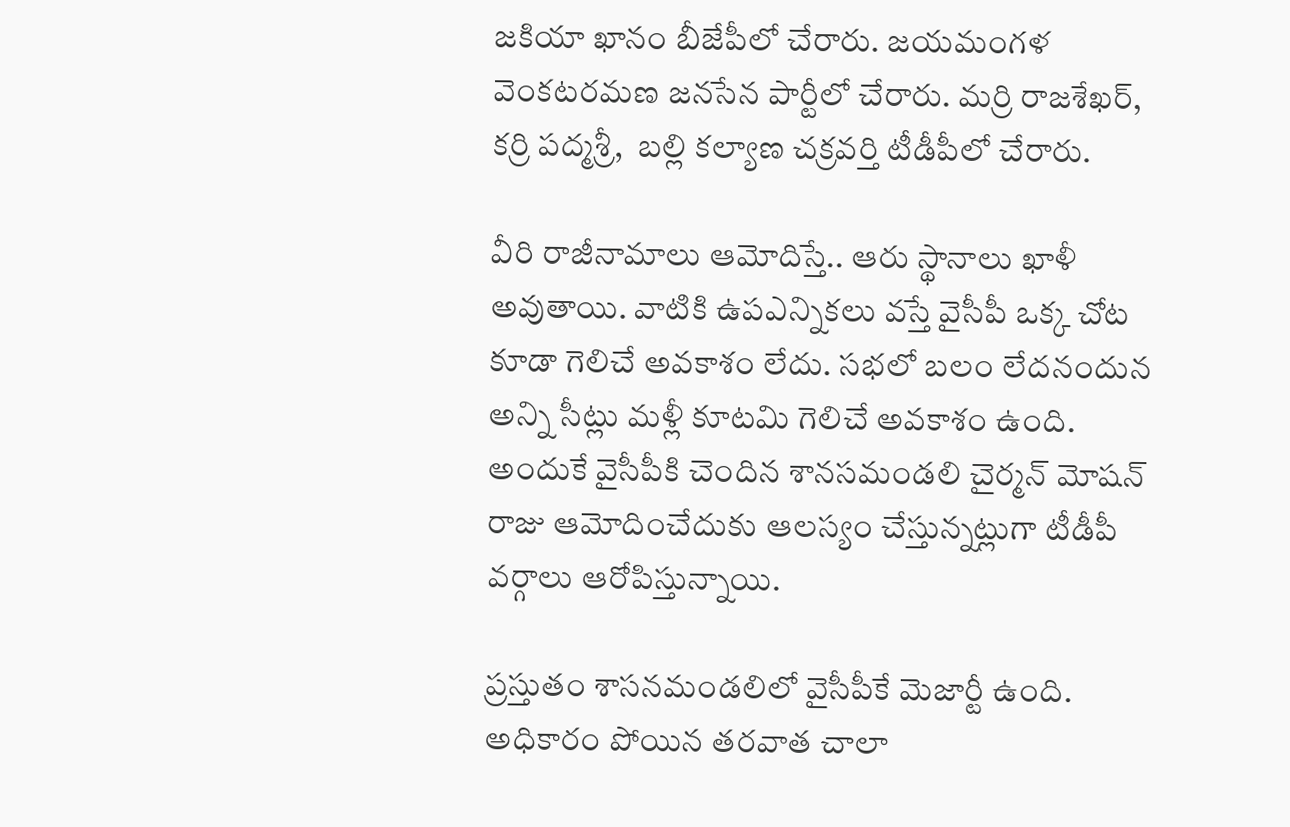జకియా ఖానం బీజేపీలో చేరారు. జయమంగళ వెంకటరమణ జనసేన పార్టీలో చేరారు. మర్రి రాజశేఖర్, కర్రి పద్మశ్రీ,  బల్లి కల్యాణ చక్రవర్తి టీడీపీలో చేరారు.

వీరి రాజీనామాలు ఆమోదిస్తే.. ఆరు స్థానాలు ఖాళీ అవుతాయి. వాటికి ఉపఎన్నికలు వస్తే వైసీపీ ఒక్క చోట కూడా గెలిచే అవకాశం లేదు. సభలో బలం లేదనందున అన్ని సీట్లు మళ్లీ కూటమి గెలిచే అవకాశం ఉంది. అందుకే వైసీపీకి చెందిన శానసమండలి చైర్మన్ మోషన్ రాజు ఆమోదించేదుకు ఆలస్యం చేస్తున్నట్లుగా టీడీపీ వర్గాలు ఆరోపిస్తున్నాయి.

ప్రస్తుతం శాసనమండలిలో వైసీపీకే మెజార్టీ ఉంది.  అధికారం పోయిన తరవాత చాలా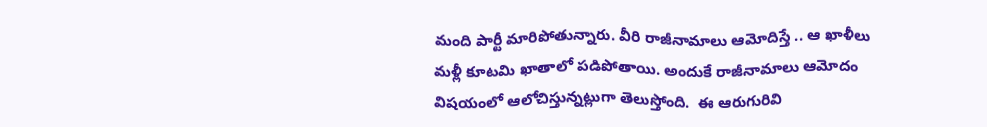మంది పార్టీ మారిపోతున్నారు. వీరి రాజీనామాలు ఆమోదిస్తే .. ఆ ఖాళీలు మళ్లీ కూటమి ఖాతాలో పడిపోతాయి. అందుకే రాజీనామాలు ఆమోదం విషయంలో ఆలోచిస్తున్నట్లుగా తెలుస్తోంది.  ఈ ఆరుగురివి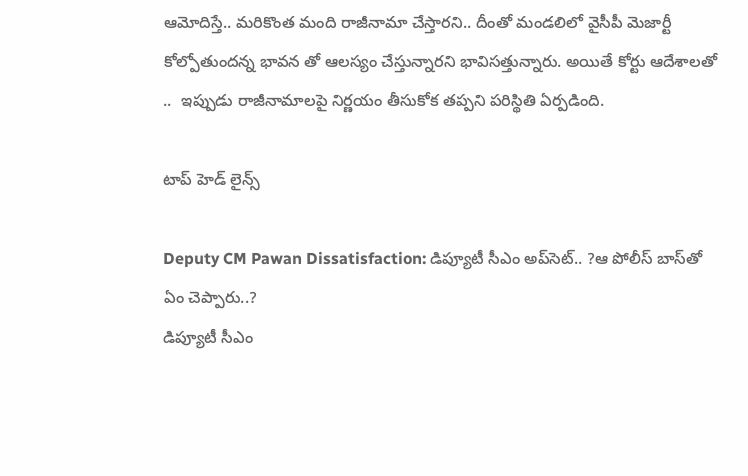ఆమోదిస్తే.. మరికొంత మంది రాజీనామా చేస్తారని.. దీంతో మండలిలో వైసీపీ మెజార్టీ కోల్పోతుందన్న భావన తో ఆలస్యం చేస్తున్నారని భావిసత్తున్నారు. అయితే కోర్టు ఆదేశాలతో ..  ఇప్పుడు రాజీనామాలపై నిర్ణయం తీసుకోక తప్పని పరిస్థితి ఏర్పడింది.

టాప్ హెడ్ లైన్స్

Deputy CM Pawan Dissatisfaction: డిప్యూటీ సీఎం అప్‌సెట్.. ?ఆ పోలీస్ బాస్‌తో ఏం చెప్పారు..?
డిప్యూటీ సీఎం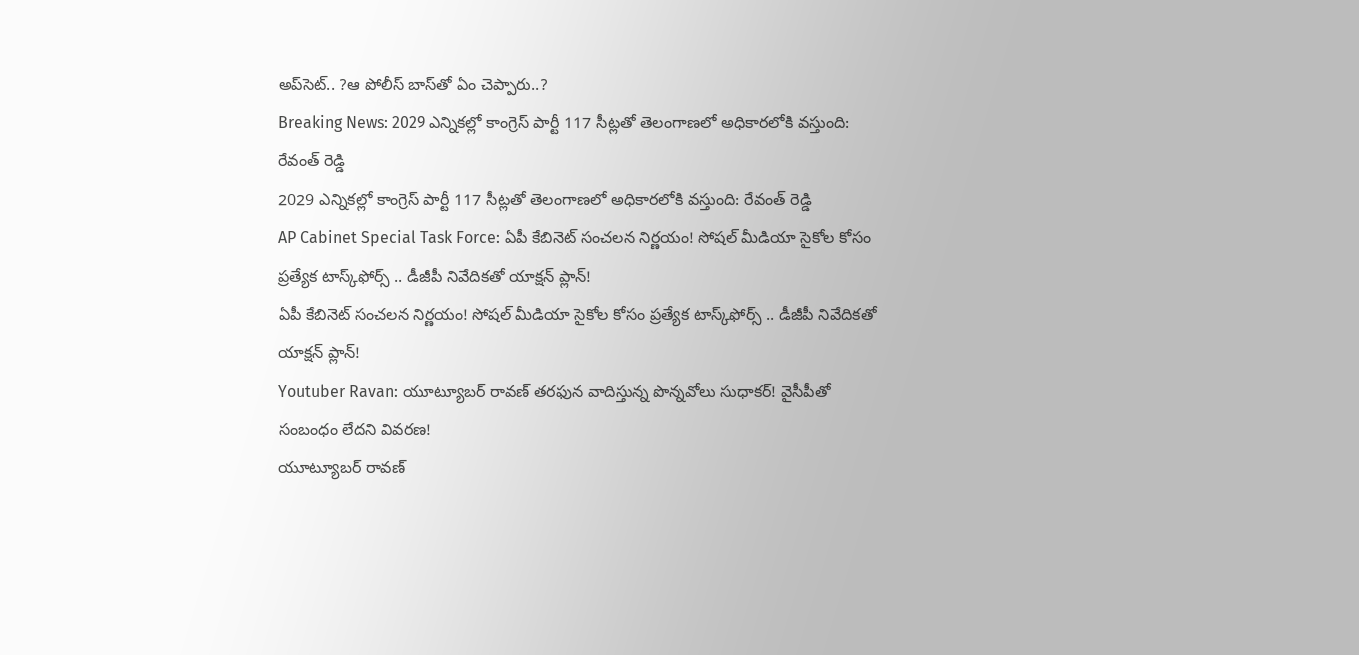అప్‌సెట్.. ?ఆ పోలీస్ బాస్‌తో ఏం చెప్పారు..?
Breaking News: 2029 ఎన్నికల్లో కాంగ్రెస్ పార్టీ 117 సీట్లతో తెలంగాణలో అధికారలోకి వస్తుంది: రేవంత్ రెడ్డి
2029 ఎన్నికల్లో కాంగ్రెస్ పార్టీ 117 సీట్లతో తెలంగాణలో అధికారలోకి వస్తుంది: రేవంత్ రెడ్డి
AP Cabinet Special Task Force: ఏపీ కేబినెట్ సంచలన నిర్ణయం! సోషల్ మీడియా సైకోల కోసం ప్రత్యేక టాస్క్‌ఫోర్స్ .. డీజీపీ నివేదికతో యాక్షన్ ప్లాన్!
ఏపీ కేబినెట్ సంచలన నిర్ణయం! సోషల్ మీడియా సైకోల కోసం ప్రత్యేక టాస్క్‌ఫోర్స్ .. డీజీపీ నివేదికతో యాక్షన్ ప్లాన్!
Youtuber Ravan: యూట్యూబర్ రావణ్‌ తరఫున వాదిస్తున్న పొన్నవోలు సుధాకర్! వైసీపీతో సంబంధం లేదని వివరణ!
యూట్యూబర్ రావణ్‌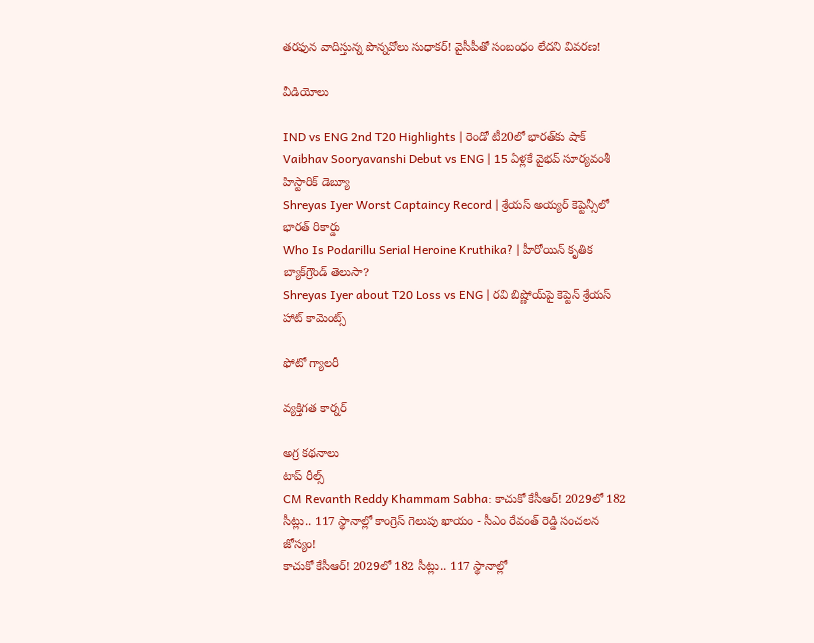తరఫున వాదిస్తున్న పొన్నవోలు సుధాకర్! వైసీపీతో సంబంధం లేదని వివరణ!

వీడియోలు

IND vs ENG 2nd T20 Highlights | రెండో టీ20లో భారత్‌కు షాక్
Vaibhav Sooryavanshi Debut vs ENG | 15 ఏళ్లకే వైభవ్ సూర్యవంశీ హిస్టారిక్ డెబ్యూ
Shreyas Iyer Worst Captaincy Record | శ్రేయస్ అయ్యర్ కెప్టెన్సీలో భారత్ రికార్డు
Who Is Podarillu Serial Heroine Kruthika? | హీరోయిన్ కృతిక బ్యాక్‌గ్రౌండ్ తెలుసా?
Shreyas Iyer about T20 Loss vs ENG | రవి బిష్ణోయ్‌పై కెప్టెన్ శ్రేయస్ హాట్ కామెంట్స్

ఫోటో గ్యాలరీ

వ్యక్తిగత కార్నర్

అగ్ర కథనాలు
టాప్ రీల్స్
CM Revanth Reddy Khammam Sabha: కాచుకో కేసీఆర్! 2029లో 182 సీట్లు.. 117 స్థానాల్లో కాంగ్రెస్ గెలుపు ఖాయం - సీఎం రేవంత్ రెడ్డి సంచలన జోస్యం!
కాచుకో కేసీఆర్! 2029లో 182 సీట్లు.. 117 స్థానాల్లో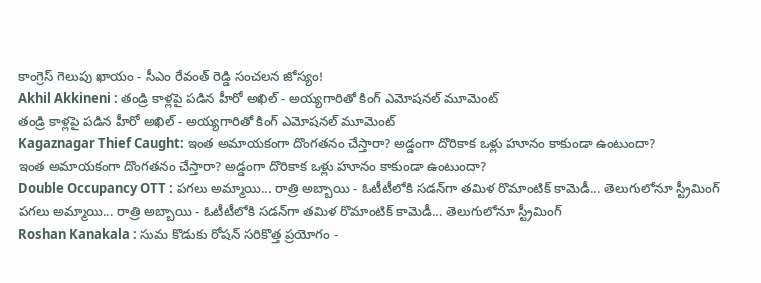కాంగ్రెస్ గెలుపు ఖాయం - సీఎం రేవంత్ రెడ్డి సంచలన జోస్యం!
Akhil Akkineni : తండ్రి కాళ్లపై పడిన హీరో అఖిల్ - అయ్యగారితో కింగ్ ఎమోషనల్ మూమెంట్
తండ్రి కాళ్లపై పడిన హీరో అఖిల్ - అయ్యగారితో కింగ్ ఎమోషనల్ మూమెంట్
Kagaznagar Thief Caught: ఇంత అమాయకంగా దొంగతనం చేస్తారా? అడ్డంగా దొరికాక ఒళ్లు హూనం కాకుండా ఉంటుందా?
ఇంత అమాయకంగా దొంగతనం చేస్తారా? అడ్డంగా దొరికాక ఒళ్లు హూనం కాకుండా ఉంటుందా?
Double Occupancy OTT : పగలు అమ్మాయి... రాత్రి అబ్బాయి - ఓటీటీలోకి సడన్‌గా తమిళ రొమాంటిక్ కామెడీ... తెలుగులోనూ స్ట్రీమింగ్
పగలు అమ్మాయి... రాత్రి అబ్బాయి - ఓటీటీలోకి సడన్‌గా తమిళ రొమాంటిక్ కామెడీ... తెలుగులోనూ స్ట్రీమింగ్
Roshan Kanakala : సుమ కొడుకు రోషన్ సరికొత్త ప్రయోగం -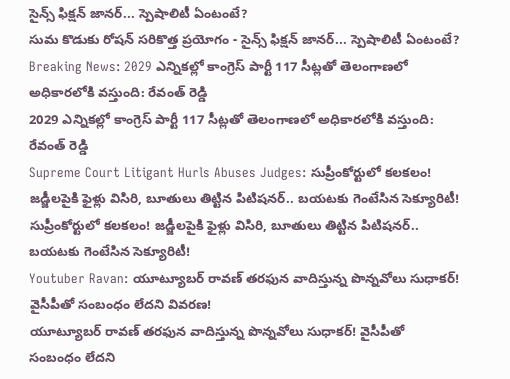సైన్స్ ఫిక్షన్ జానర్... స్పెషాలిటీ ఏంటంటే?
సుమ కొడుకు రోషన్ సరికొత్త ప్రయోగం - సైన్స్ ఫిక్షన్ జానర్... స్పెషాలిటీ ఏంటంటే?
Breaking News: 2029 ఎన్నికల్లో కాంగ్రెస్ పార్టీ 117 సీట్లతో తెలంగాణలో అధికారలోకి వస్తుంది: రేవంత్ రెడ్డి
2029 ఎన్నికల్లో కాంగ్రెస్ పార్టీ 117 సీట్లతో తెలంగాణలో అధికారలోకి వస్తుంది: రేవంత్ రెడ్డి
Supreme Court Litigant Hurls Abuses Judges: సుప్రీంకోర్టులో కలకలం! జడ్జీలపైకి ఫైళ్లు విసిరి, బూతులు తిట్టిన పిటిషనర్.. బయటకు గెంటేసిన సెక్యూరిటీ!
సుప్రీంకోర్టులో కలకలం! జడ్జీలపైకి ఫైళ్లు విసిరి, బూతులు తిట్టిన పిటిషనర్.. బయటకు గెంటేసిన సెక్యూరిటీ!
Youtuber Ravan: యూట్యూబర్ రావణ్‌ తరఫున వాదిస్తున్న పొన్నవోలు సుధాకర్! వైసీపీతో సంబంధం లేదని వివరణ!
యూట్యూబర్ రావణ్‌ తరఫున వాదిస్తున్న పొన్నవోలు సుధాకర్! వైసీపీతో సంబంధం లేదని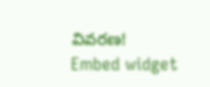వివరణ!
Embed widget